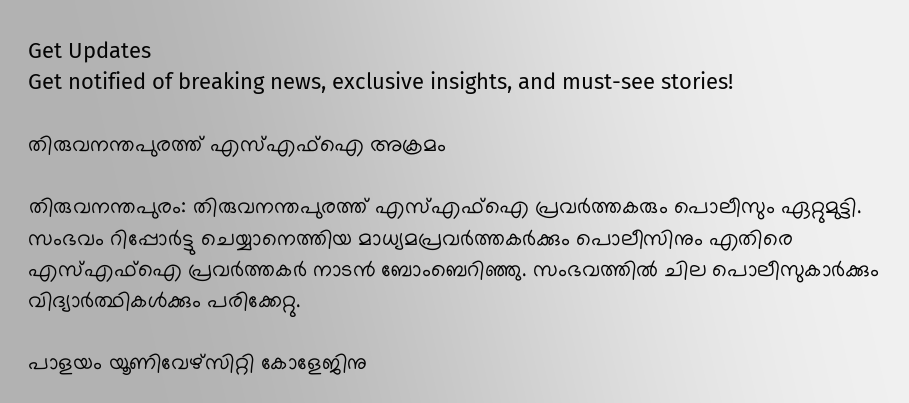Get Updates
Get notified of breaking news, exclusive insights, and must-see stories!

തിരുവനന്തപുരത്ത് എസ്എഫ്ഐ അക്രമം

തിരുവനന്തപുരം: തിരുവനന്തപുരത്ത് എസ്എഫ്ഐ പ്രവര്‍ത്തകരും പൊലീസും ഏറ്റുമുട്ടി. സംഭവം റിപ്പോര്‍ട്ടു ചെയ്യാനെത്തിയ മാധ്യമപ്രവര്‍ത്തകര്‍ക്കും പൊലീസിനും എതിരെ എസ്എഫ്ഐ പ്രവര്‍ത്തകര്‍ നാടന്‍ ബോംബെറിഞ്ഞു. സംഭവത്തില്‍ ചില പൊലീസുകാര്‍ക്കും വിദ്യാര്‍ത്ഥികള്‍ക്കും പരിക്കേറ്റു.

പാളയം യൂണിവേഴ്സിറ്റി കോളേജിനു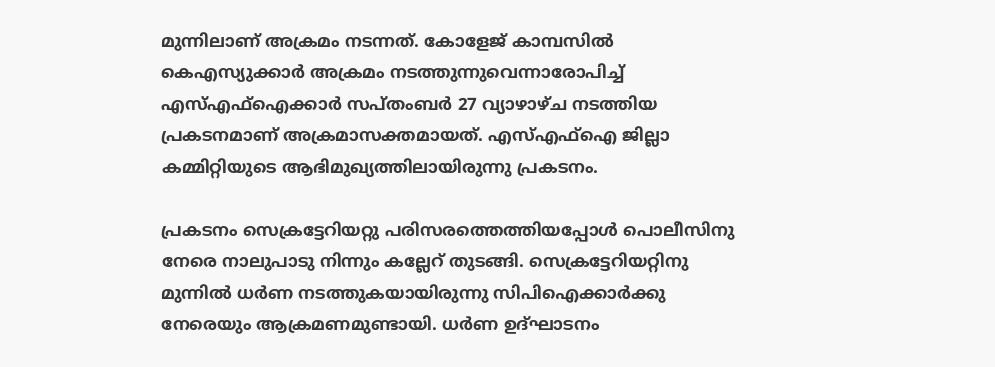മുന്നിലാണ് അക്രമം നടന്നത്. കോളേജ് കാമ്പസില്‍ കെഎസ്യുക്കാര്‍ അക്രമം നടത്തുന്നുവെന്നാരോപിച്ച് എസ്എഫ്ഐക്കാര്‍ സപ്തംബര്‍ 27 വ്യാഴാഴ്ച നടത്തിയ പ്രകടനമാണ് അക്രമാസക്തമായത്. എസ്എഫ്ഐ ജില്ലാ കമ്മിറ്റിയുടെ ആഭിമുഖ്യത്തിലായിരുന്നു പ്രകടനം.

പ്രകടനം സെക്രട്ടേറിയറ്റു പരിസരത്തെത്തിയപ്പോള്‍ പൊലീസിനു നേരെ നാലുപാടു നിന്നും കല്ലേറ് തുടങ്ങി. സെക്രട്ടേറിയറ്റിനു മുന്നില്‍ ധര്‍ണ നടത്തുകയായിരുന്നു സിപിഐക്കാര്‍ക്കു നേരെയും ആക്രമണമുണ്ടായി. ധര്‍ണ ഉദ്ഘാടനം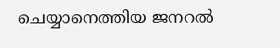ചെയ്യാനെത്തിയ ജനറല്‍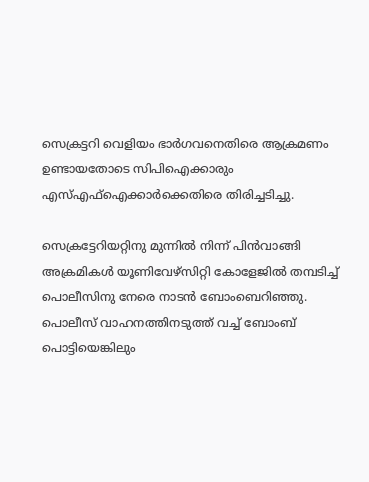സെക്രട്ടറി വെളിയം ഭാര്‍ഗവനെതിരെ ആക്രമണം ഉണ്ടായതോടെ സിപിഐക്കാരും എസ്എഫ്ഐക്കാര്‍ക്കെതിരെ തിരിച്ചടിച്ചു.

സെക്രട്ടേറിയറ്റിനു മുന്നില്‍ നിന്ന് പിന്‍വാങ്ങി അക്രമികള്‍ യൂണിവേഴ്സിറ്റി കോളേജില്‍ തമ്പടിച്ച് പൊലീസിനു നേരെ നാടന്‍ ബോംബെറിഞ്ഞു. പൊലീസ് വാഹനത്തിനടുത്ത് വച്ച് ബോംബ് പൊട്ടിയെങ്കിലും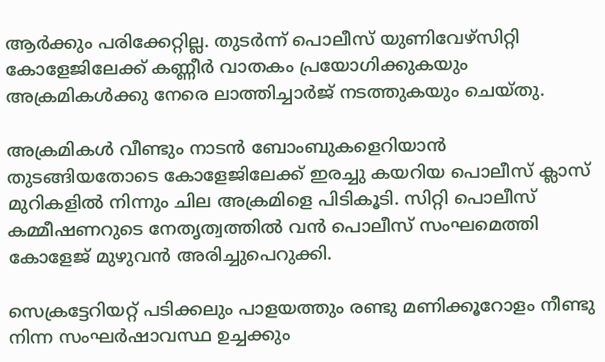ആര്‍ക്കും പരിക്കേറ്റില്ല. തുടര്‍ന്ന് പൊലീസ് യുണിവേഴ്സിറ്റി കോളേജിലേക്ക് കണ്ണീര്‍ വാതകം പ്രയോഗിക്കുകയും അക്രമികള്‍ക്കു നേരെ ലാത്തിച്ചാര്‍ജ് നടത്തുകയും ചെയ്തു.

അക്രമികള്‍ വീണ്ടും നാടന്‍ ബോംബുകളെറിയാന്‍ തുടങ്ങിയതോടെ കോളേജിലേക്ക് ഇരച്ചു കയറിയ പൊലീസ് ക്ലാസ് മുറികളില്‍ നിന്നും ചില അക്രമിളെ പിടികൂടി. സിറ്റി പൊലീസ് കമ്മീഷണറുടെ നേതൃത്വത്തില്‍ വന്‍ പൊലീസ് സംഘമെത്തി കോളേജ് മുഴുവന്‍ അരിച്ചുപെറുക്കി.

സെക്രട്ടേറിയറ്റ് പടിക്കലും പാളയത്തും രണ്ടു മണിക്കൂറോളം നീണ്ടു നിന്ന സംഘര്‍ഷാവസ്ഥ ഉച്ചക്കും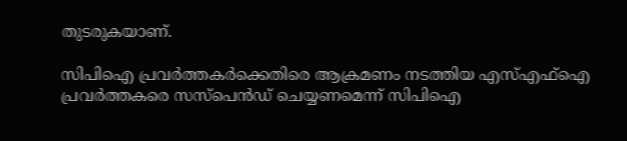തുടരുകയാണ്.

സിപിഐ പ്രവര്‍ത്തകര്‍ക്കെതിരെ ആക്രമണം നടത്തിയ എസ്എഫ്ഐ പ്രവര്‍ത്തകരെ സസ്പെന്‍ഡ് ചെയ്യണമെന്ന് സിപിഐ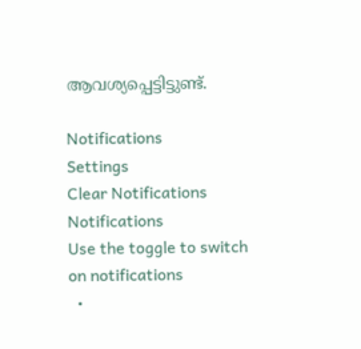ആവശ്യപ്പെട്ടിട്ടുണ്ട്.

Notifications
Settings
Clear Notifications
Notifications
Use the toggle to switch on notifications
  •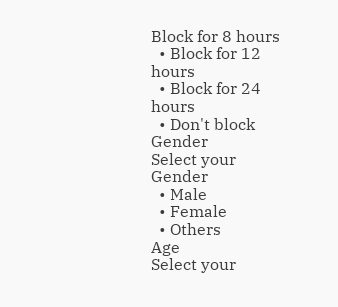Block for 8 hours
  • Block for 12 hours
  • Block for 24 hours
  • Don't block
Gender
Select your Gender
  • Male
  • Female
  • Others
Age
Select your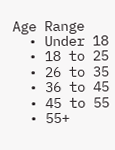Age Range
  • Under 18
  • 18 to 25
  • 26 to 35
  • 36 to 45
  • 45 to 55
  • 55+